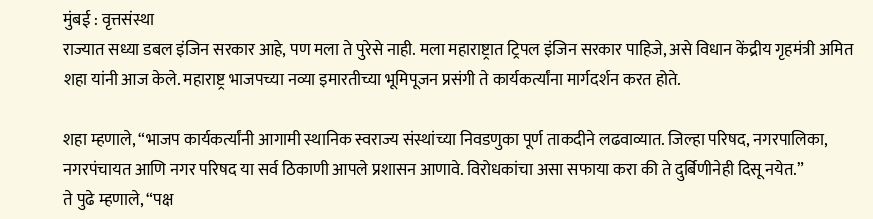मुंबई : वृत्तसंस्था
राज्यात सध्या डबल इंजिन सरकार आहे, पण मला ते पुरेसे नाही. मला महाराष्ट्रात ट्रिपल इंजिन सरकार पाहिजे, असे विधान केंद्रीय गृहमंत्री अमित शहा यांनी आज केले. महाराष्ट्र भाजपच्या नव्या इमारतीच्या भूमिपूजन प्रसंगी ते कार्यकर्त्यांना मार्गदर्शन करत होते.

शहा म्हणाले, “भाजप कार्यकर्त्यांनी आगामी स्थानिक स्वराज्य संस्थांच्या निवडणुका पूर्ण ताकदीने लढवाव्यात. जिल्हा परिषद, नगरपालिका, नगरपंचायत आणि नगर परिषद या सर्व ठिकाणी आपले प्रशासन आणावे. विरोधकांचा असा सफाया करा की ते दुर्बिणीनेही दिसू नयेत.”
ते पुढे म्हणाले, “पक्ष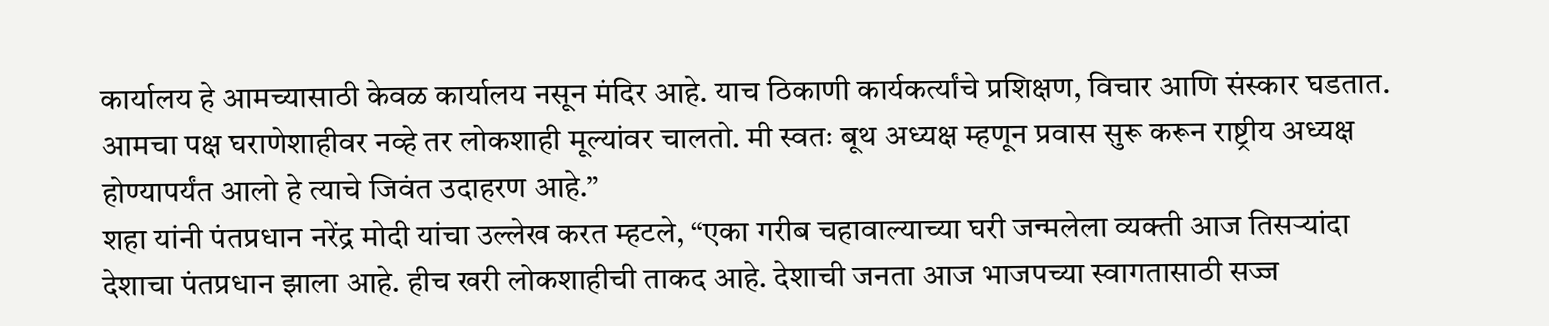कार्यालय हे आमच्यासाठी केवळ कार्यालय नसून मंदिर आहे. याच ठिकाणी कार्यकर्त्यांचे प्रशिक्षण, विचार आणि संस्कार घडतात. आमचा पक्ष घराणेशाहीवर नव्हे तर लोकशाही मूल्यांवर चालतो. मी स्वतः बूथ अध्यक्ष म्हणून प्रवास सुरू करून राष्ट्रीय अध्यक्ष होण्यापर्यंत आलो हे त्याचे जिवंत उदाहरण आहे.”
शहा यांनी पंतप्रधान नरेंद्र मोदी यांचा उल्लेख करत म्हटले, “एका गरीब चहावाल्याच्या घरी जन्मलेला व्यक्ती आज तिसऱ्यांदा देशाचा पंतप्रधान झाला आहे. हीच खरी लोकशाहीची ताकद आहे. देशाची जनता आज भाजपच्या स्वागतासाठी सज्ज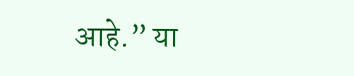आहे.” या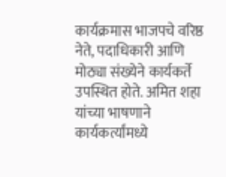कार्यक्रमास भाजपचे वरिष्ठ नेते, पदाधिकारी आणि मोठ्या संख्येने कार्यकर्ते उपस्थित होते. अमित शहा यांच्या भाषणाने कार्यकर्त्यांमध्ये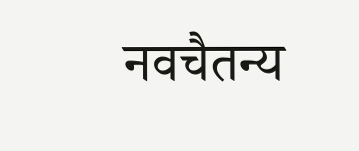नवचैतन्य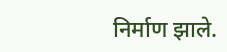निर्माण झाले.